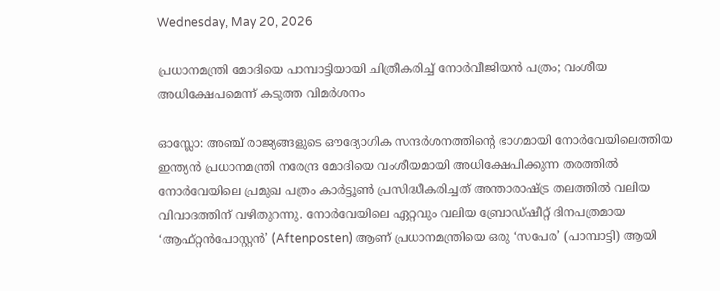Wednesday, May 20, 2026

പ്രധാനമന്ത്രി മോദിയെ പാമ്പാട്ടിയായി ചിത്രീകരിച്ച് നോര്‍വീജിയന്‍ പത്രം; വംശീയ അധിക്ഷേപമെന്ന് കടുത്ത വിമര്‍ശനം

ഓസ്ലോ: അഞ്ച് രാജ്യങ്ങളുടെ ഔദ്യോഗിക സന്ദര്‍ശനത്തിന്റെ ഭാഗമായി നോര്‍വേയിലെത്തിയ ഇന്ത്യന്‍ പ്രധാനമന്ത്രി നരേന്ദ്ര മോദിയെ വംശീയമായി അധിക്ഷേപിക്കുന്ന തരത്തില്‍ നോര്‍വേയിലെ പ്രമുഖ പത്രം കാര്‍ട്ടൂണ്‍ പ്രസിദ്ധീകരിച്ചത് അന്താരാഷ്ട്ര തലത്തില്‍ വലിയ വിവാദത്തിന് വഴിതുറന്നു. നോര്‍വേയിലെ ഏറ്റവും വലിയ ബ്രോഡ്ഷീറ്റ് ദിനപത്രമായ ‘ആഫ്റ്റന്‍പോസ്റ്റന്‍’ (Aftenposten) ആണ് പ്രധാനമന്ത്രിയെ ഒരു ‘സപേര’ (പാമ്പാട്ടി) ആയി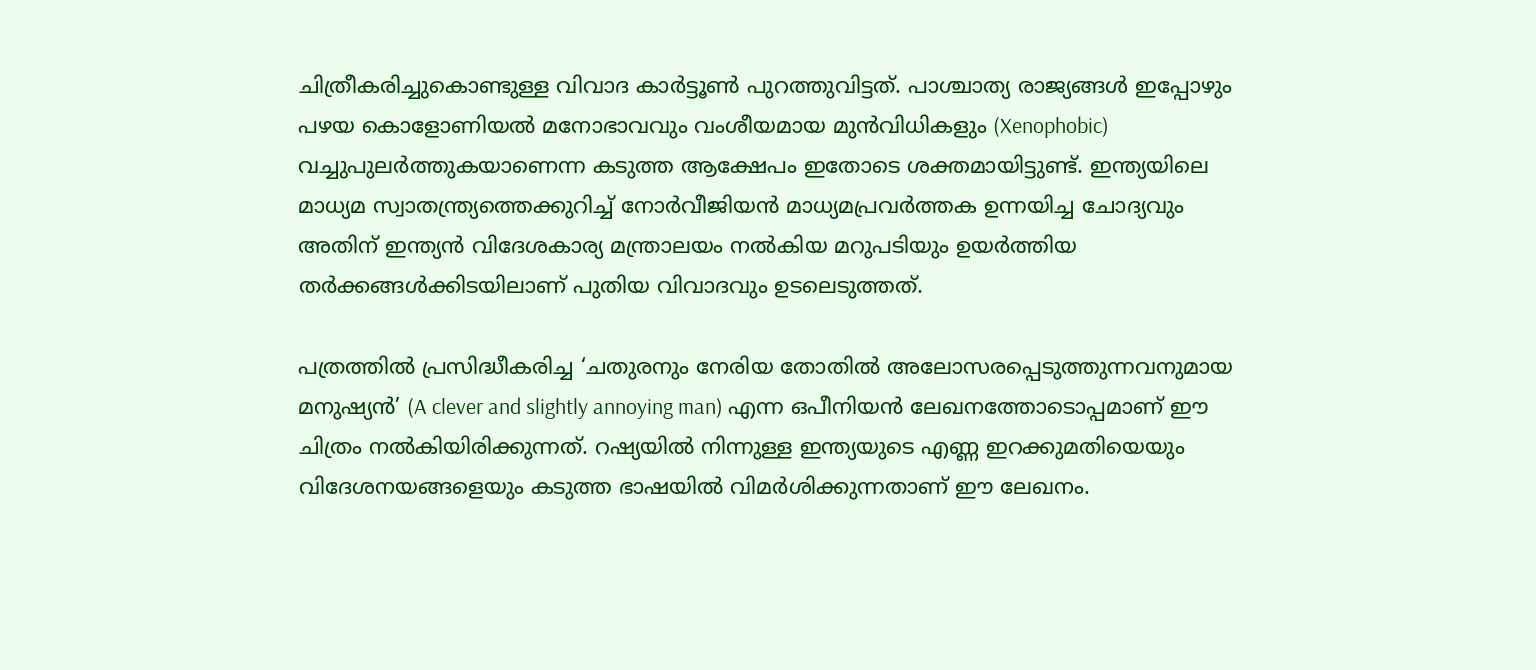ചിത്രീകരിച്ചുകൊണ്ടുള്ള വിവാദ കാര്‍ട്ടൂണ്‍ പുറത്തുവിട്ടത്. പാശ്ചാത്യ രാജ്യങ്ങള്‍ ഇപ്പോഴും പഴയ കൊളോണിയല്‍ മനോഭാവവും വംശീയമായ മുന്‍വിധികളും (Xenophobic) വച്ചുപുലര്‍ത്തുകയാണെന്ന കടുത്ത ആക്ഷേപം ഇതോടെ ശക്തമായിട്ടുണ്ട്. ഇന്ത്യയിലെ മാധ്യമ സ്വാതന്ത്ര്യത്തെക്കുറിച്ച് നോര്‍വീജിയന്‍ മാധ്യമപ്രവര്‍ത്തക ഉന്നയിച്ച ചോദ്യവും അതിന് ഇന്ത്യന്‍ വിദേശകാര്യ മന്ത്രാലയം നല്‍കിയ മറുപടിയും ഉയര്‍ത്തിയ തര്‍ക്കങ്ങള്‍ക്കിടയിലാണ് പുതിയ വിവാദവും ഉടലെടുത്തത്.

പത്രത്തില്‍ പ്രസിദ്ധീകരിച്ച ‘ചതുരനും നേരിയ തോതില്‍ അലോസരപ്പെടുത്തുന്നവനുമായ മനുഷ്യന്‍’ (A clever and slightly annoying man) എന്ന ഒപീനിയന്‍ ലേഖനത്തോടൊപ്പമാണ് ഈ ചിത്രം നല്‍കിയിരിക്കുന്നത്. റഷ്യയില്‍ നിന്നുള്ള ഇന്ത്യയുടെ എണ്ണ ഇറക്കുമതിയെയും വിദേശനയങ്ങളെയും കടുത്ത ഭാഷയില്‍ വിമര്‍ശിക്കുന്നതാണ് ഈ ലേഖനം.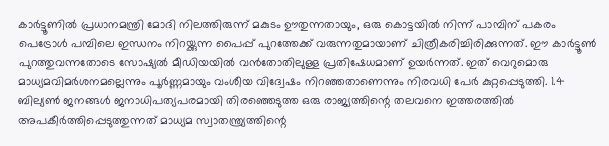കാര്‍ട്ടൂണില്‍ പ്രധാനമന്ത്രി മോദി നിലത്തിരുന്ന് മകുടം ഊതുന്നതായും, ഒരു കൊട്ടയില്‍ നിന്ന് പാമ്പിന് പകരം പെട്രോള്‍ പമ്പിലെ ഇന്ധനം നിറയ്ക്കുന്ന പൈപ്പ് പുറത്തേക്ക് വരുന്നതുമായാണ് ചിത്രീകരിച്ചിരിക്കുന്നത്. ഈ കാര്‍ട്ടൂണ്‍ പുറത്തുവന്നതോടെ സോഷ്യല്‍ മീഡിയയില്‍ വന്‍തോതിലുള്ള പ്രതിഷേധമാണ് ഉയര്‍ന്നത്. ഇത് വെറുമൊരു മാധ്യമവിമര്‍ശനമല്ലെന്നും പൂര്‍ണ്ണമായും വംശീയ വിദ്വേഷം നിറഞ്ഞതാണെന്നും നിരവധി പേര്‍ കുറ്റപ്പെടുത്തി. 1.4 ബില്യണ്‍ ജനങ്ങള്‍ ജനാധിപത്യപരമായി തിരഞ്ഞെടുത്ത ഒരു രാജ്യത്തിന്റെ തലവനെ ഇത്തരത്തില്‍ അപകീര്‍ത്തിപ്പെടുത്തുന്നത് മാധ്യമ സ്വാതന്ത്ര്യത്തിന്റെ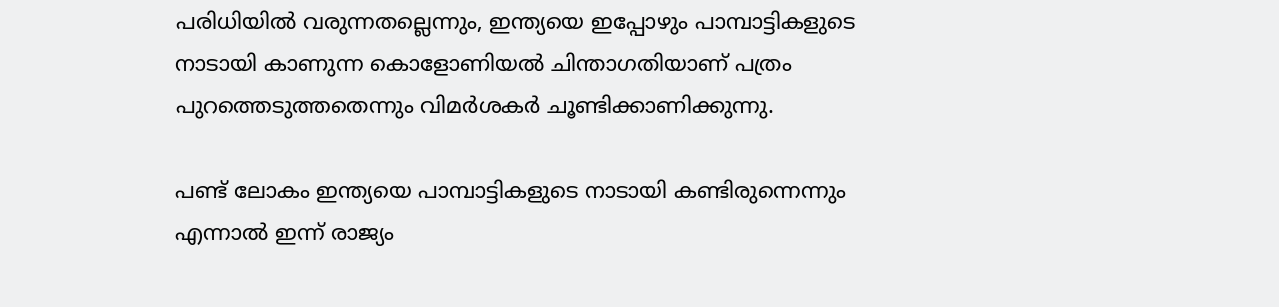പരിധിയില്‍ വരുന്നതല്ലെന്നും, ഇന്ത്യയെ ഇപ്പോഴും പാമ്പാട്ടികളുടെ നാടായി കാണുന്ന കൊളോണിയല്‍ ചിന്താഗതിയാണ് പത്രം പുറത്തെടുത്തതെന്നും വിമര്‍ശകര്‍ ചൂണ്ടിക്കാണിക്കുന്നു.

പണ്ട് ലോകം ഇന്ത്യയെ പാമ്പാട്ടികളുടെ നാടായി കണ്ടിരുന്നെന്നും എന്നാല്‍ ഇന്ന് രാജ്യം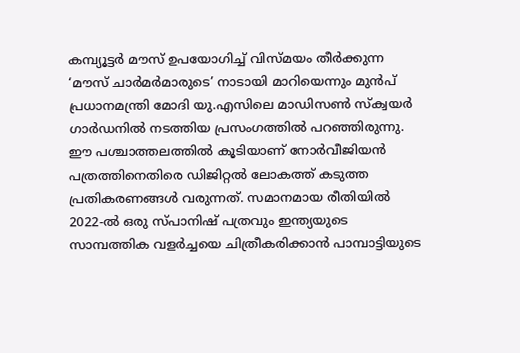കമ്പ്യൂട്ടര്‍ മൗസ് ഉപയോഗിച്ച് വിസ്മയം തീര്‍ക്കുന്ന ‘മൗസ് ചാര്‍മര്‍മാരുടെ’ നാടായി മാറിയെന്നും മുന്‍പ് പ്രധാനമന്ത്രി മോദി യു.എസിലെ മാഡിസണ്‍ സ്‌ക്വയര്‍ ഗാര്‍ഡനില്‍ നടത്തിയ പ്രസംഗത്തില്‍ പറഞ്ഞിരുന്നു. ഈ പശ്ചാത്തലത്തില്‍ കൂടിയാണ് നോര്‍വീജിയന്‍ പത്രത്തിനെതിരെ ഡിജിറ്റല്‍ ലോകത്ത് കടുത്ത പ്രതികരണങ്ങള്‍ വരുന്നത്. സമാനമായ രീതിയില്‍ 2022-ല്‍ ഒരു സ്പാനിഷ് പത്രവും ഇന്ത്യയുടെ സാമ്പത്തിക വളര്‍ച്ചയെ ചിത്രീകരിക്കാന്‍ പാമ്പാട്ടിയുടെ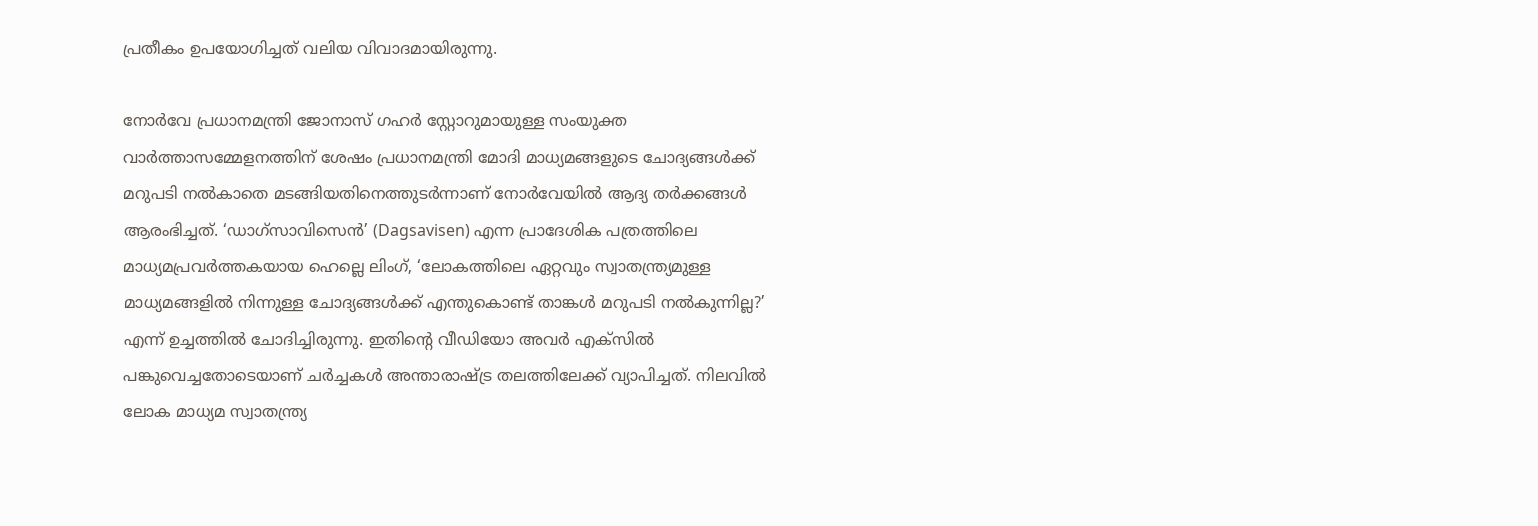പ്രതീകം ഉപയോഗിച്ചത് വലിയ വിവാദമായിരുന്നു.

നോര്‍വേ പ്രധാനമന്ത്രി ജോനാസ് ഗഹര്‍ സ്റ്റോറുമായുള്ള സംയുക്ത വാര്‍ത്താസമ്മേളനത്തിന് ശേഷം പ്രധാനമന്ത്രി മോദി മാധ്യമങ്ങളുടെ ചോദ്യങ്ങള്‍ക്ക് മറുപടി നല്‍കാതെ മടങ്ങിയതിനെത്തുടര്‍ന്നാണ് നോര്‍വേയില്‍ ആദ്യ തര്‍ക്കങ്ങള്‍ ആരംഭിച്ചത്. ‘ഡാഗ്‌സാവിസെന്‍’ (Dagsavisen) എന്ന പ്രാദേശിക പത്രത്തിലെ മാധ്യമപ്രവര്‍ത്തകയായ ഹെല്ലെ ലിംഗ്, ‘ലോകത്തിലെ ഏറ്റവും സ്വാതന്ത്ര്യമുള്ള മാധ്യമങ്ങളില്‍ നിന്നുള്ള ചോദ്യങ്ങള്‍ക്ക് എന്തുകൊണ്ട് താങ്കള്‍ മറുപടി നല്‍കുന്നില്ല?’ എന്ന് ഉച്ചത്തില്‍ ചോദിച്ചിരുന്നു. ഇതിന്റെ വീഡിയോ അവര്‍ എക്‌സില്‍ പങ്കുവെച്ചതോടെയാണ് ചര്‍ച്ചകള്‍ അന്താരാഷ്ട്ര തലത്തിലേക്ക് വ്യാപിച്ചത്. നിലവില്‍ ലോക മാധ്യമ സ്വാതന്ത്ര്യ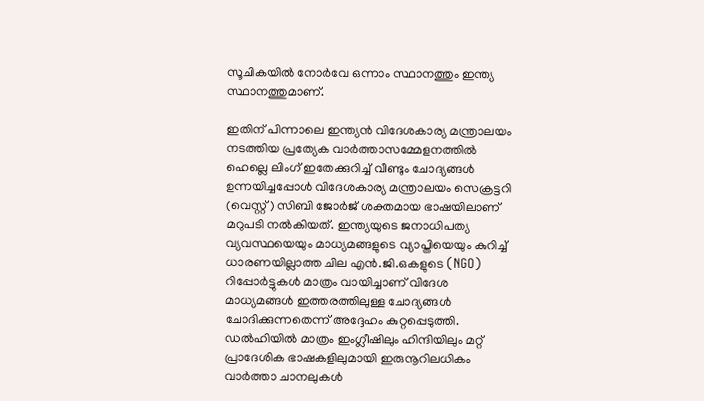സൂചികയില്‍ നോര്‍വേ ഒന്നാം സ്ഥാനത്തും ഇന്ത്യ സ്ഥാനത്തുമാണ്.

ഇതിന് പിന്നാലെ ഇന്ത്യന്‍ വിദേശകാര്യ മന്ത്രാലയം നടത്തിയ പ്രത്യേക വാര്‍ത്താസമ്മേളനത്തില്‍ ഹെല്ലെ ലിംഗ് ഇതേക്കുറിച്ച് വീണ്ടും ചോദ്യങ്ങള്‍ ഉന്നയിച്ചപ്പോള്‍ വിദേശകാര്യ മന്ത്രാലയം സെക്രട്ടറി (വെസ്റ്റ്) സിബി ജോര്‍ജ് ശക്തമായ ഭാഷയിലാണ് മറുപടി നല്‍കിയത്. ഇന്ത്യയുടെ ജനാധിപത്യ വ്യവസ്ഥയെയും മാധ്യമങ്ങളുടെ വ്യാപ്തിയെയും കുറിച്ച് ധാരണയില്ലാത്ത ചില എന്‍.ജി.ഒകളുടെ (NGO) റിപ്പോര്‍ട്ടുകള്‍ മാത്രം വായിച്ചാണ് വിദേശ മാധ്യമങ്ങള്‍ ഇത്തരത്തിലുള്ള ചോദ്യങ്ങള്‍ ചോദിക്കുന്നതെന്ന് അദ്ദേഹം കുറ്റപ്പെടുത്തി. ഡല്‍ഹിയില്‍ മാത്രം ഇംഗ്ലീഷിലും ഹിന്ദിയിലും മറ്റ് പ്രാദേശിക ഭാഷകളിലുമായി ഇരുനൂറിലധികം വാര്‍ത്താ ചാനലുകള്‍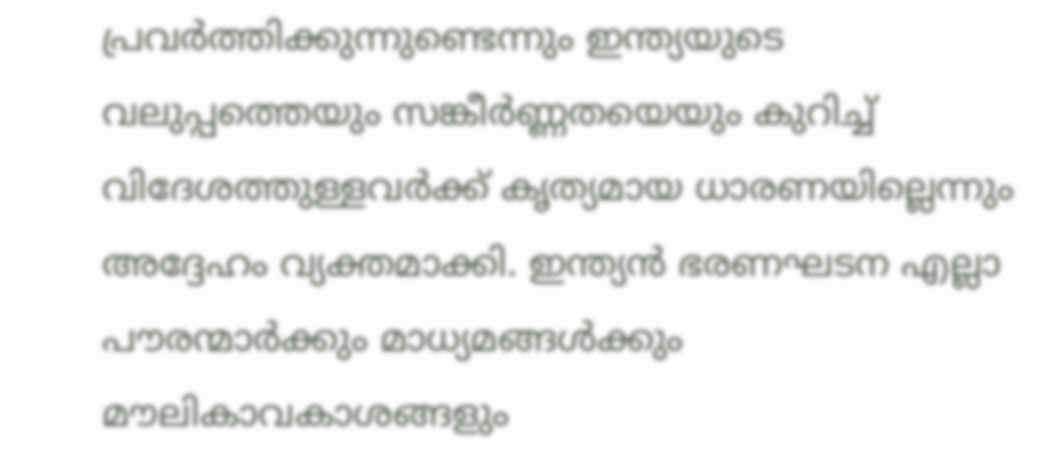പ്രവര്‍ത്തിക്കുന്നുണ്ടെന്നും ഇന്ത്യയുടെ വലുപ്പത്തെയും സങ്കീര്‍ണ്ണതയെയും കുറിച്ച് വിദേശത്തുള്ളവര്‍ക്ക് കൃത്യമായ ധാരണയില്ലെന്നും അദ്ദേഹം വ്യക്തമാക്കി. ഇന്ത്യന്‍ ഭരണഘടന എല്ലാ പൗരന്മാര്‍ക്കും മാധ്യമങ്ങള്‍ക്കും മൗലികാവകാശങ്ങളും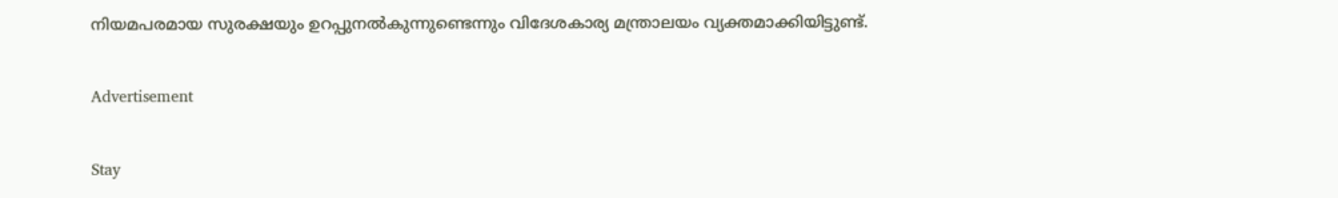നിയമപരമായ സുരക്ഷയും ഉറപ്പുനല്‍കുന്നുണ്ടെന്നും വിദേശകാര്യ മന്ത്രാലയം വ്യക്തമാക്കിയിട്ടുണ്ട്.

Advertisement

Stay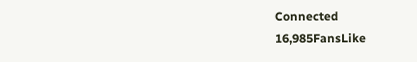Connected
16,985FansLike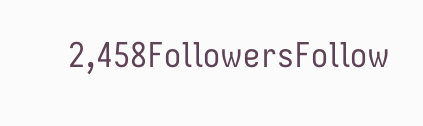2,458FollowersFollow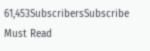61,453SubscribersSubscribe
Must Read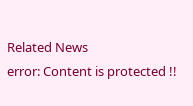Related News
error: Content is protected !!